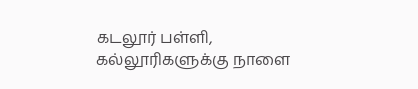கடலூர் பள்ளி, கல்லூரிகளுக்கு நாளை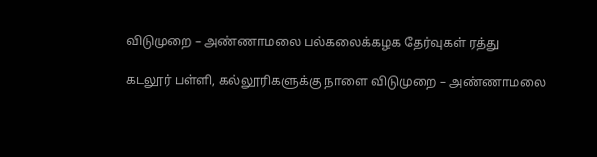விடுமுறை – அண்ணாமலை பல்கலைக்கழக தேர்வுகள் ரத்து

கடலூர் பள்ளி, கல்லூரிகளுக்கு நாளை விடுமுறை – அண்ணாமலை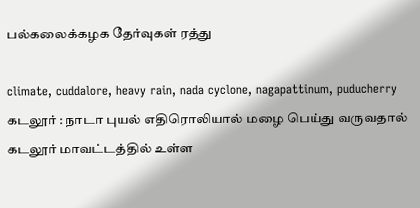பல்கலைக்கழக தேர்வுகள் ரத்து

climate, cuddalore, heavy rain, nada cyclone, nagapattinum, puducherry
கடலூர் : நாடா புயல் எதிரொலியால் மழை பெய்து வருவதால் கடலூர் மாவட்டத்தில் உள்ள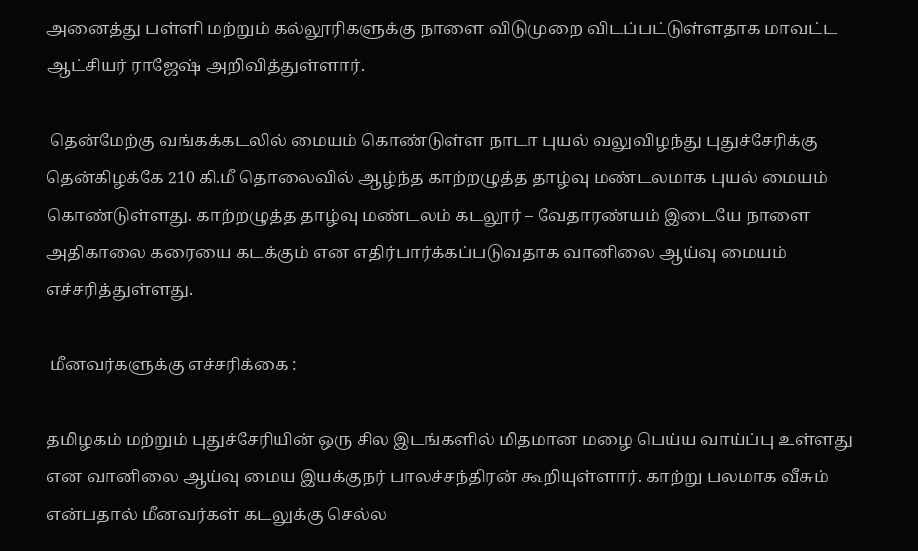அனைத்து பள்ளி மற்றும் கல்லூரிகளுக்கு நாளை விடுமுறை விடப்பட்டுள்ளதாக மாவட்ட ஆட்சியர் ராஜேஷ் அறிவித்துள்ளார்.

 தென்மேற்கு வங்கக்கடலில் மையம் கொண்டுள்ள நாடா புயல் வலுவிழந்து புதுச்சேரிக்கு தென்கிழக்கே 210 கி.மீ தொலைவில் ஆழ்ந்த காற்றழுத்த தாழ்வு மண்டலமாக புயல் மையம் கொண்டுள்ளது. காற்றழுத்த தாழ்வு மண்டலம் கடலூர் – வேதாரண்யம் இடையே நாளை அதிகாலை கரையை கடக்கும் என எதிர்பார்க்கப்படுவதாக வானிலை ஆய்வு மையம் எச்சரித்துள்ளது.

 மீனவர்களுக்கு எச்சரிக்கை :

தமிழகம் மற்றும் புதுச்சேரியின் ஒரு சில இடங்களில் மிதமான மழை பெய்ய வாய்ப்பு உள்ளது என வானிலை ஆய்வு மைய இயக்குநர் பாலச்சந்திரன் கூறியுள்ளார். காற்று பலமாக வீசும் என்பதால் மீனவர்கள் கடலுக்கு செல்ல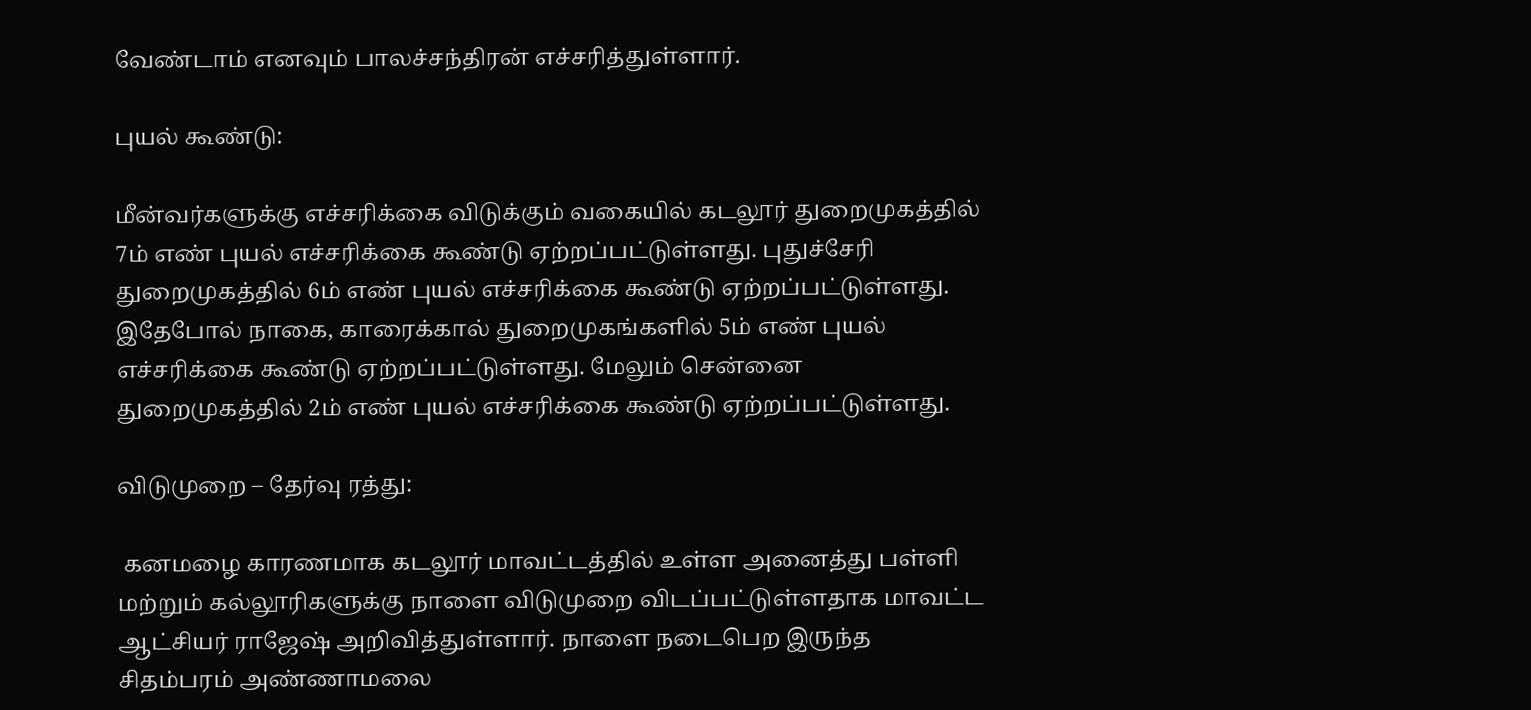வேண்டாம் எனவும் பாலச்சந்திரன் எச்சரித்துள்ளார்.

புயல் கூண்டு:

மீன்வர்களுக்கு எச்சரிக்கை விடுக்கும் வகையில் கடலூர் துறைமுகத்தில் 7ம் எண் புயல் எச்சரிக்கை கூண்டு ஏற்றப்பட்டுள்ளது. புதுச்சேரி துறைமுகத்தில் 6ம் எண் புயல் எச்சரிக்கை கூண்டு ஏற்றப்பட்டுள்ளது. இதேபோல் நாகை, காரைக்கால் துறைமுகங்களில் 5ம் எண் புயல் எச்சரிக்கை கூண்டு ஏற்றப்பட்டுள்ளது. மேலும் சென்னை துறைமுகத்தில் 2ம் எண் புயல் எச்சரிக்கை கூண்டு ஏற்றப்பட்டுள்ளது.

விடுமுறை – தேர்வு ரத்து:

 கனமழை காரணமாக கடலூர் மாவட்டத்தில் உள்ள அனைத்து பள்ளி மற்றும் கல்லூரிகளுக்கு நாளை விடுமுறை விடப்பட்டுள்ளதாக மாவட்ட ஆட்சியர் ராஜேஷ் அறிவித்துள்ளார். நாளை நடைபெற இருந்த சிதம்பரம் அண்ணாமலை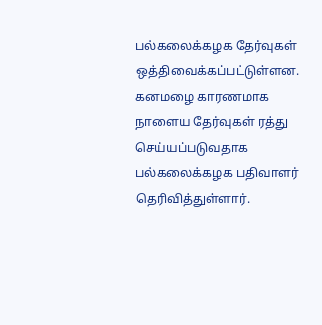பல்கலைக்கழக தேர்வுகள் ஒத்திவைக்கப்பட்டுள்ளன. கனமழை காரணமாக நாளைய தேர்வுகள் ரத்து செய்யப்படுவதாக பல்கலைக்கழக பதிவாளர் தெரிவித்துள்ளார்.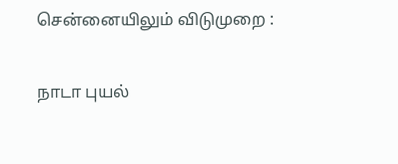சென்னையிலும் விடுமுறை :

நாடா புயல்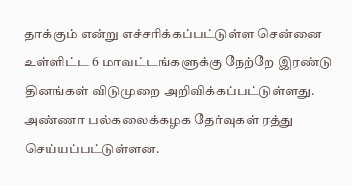தாக்கும் என்று எச்சரிக்கப்பட்டுள்ள சென்னை உள்ளிட்ட 6 மாவட்டங்களுக்கு நேற்றே இரண்டு தினங்கள் விடுமுறை அறிவிக்கப்பட்டுள்ளது. அண்ணா பல்கலைக்கழக தேர்வுகள் ரத்து செய்யப்பட்டுள்ளன.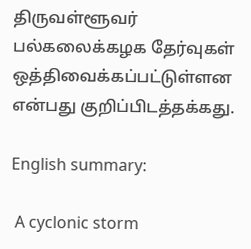திருவள்ளூவர் பல்கலைக்கழக தேர்வுகள் ஒத்திவைக்கப்பட்டுள்ளன என்பது குறிப்பிடத்தக்கது.

English summary:

 A cyclonic storm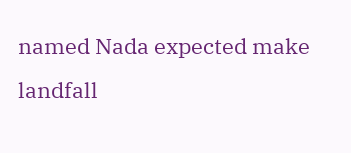named Nada expected make landfall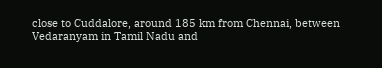close to Cuddalore, around 185 km from Chennai, between Vedaranyam in Tamil Nadu and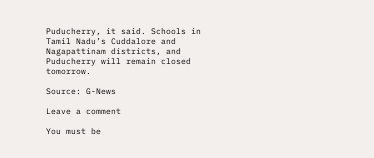Puducherry, it said. Schools in Tamil Nadu’s Cuddalore and Nagapattinam districts, and Puducherry will remain closed tomorrow.

Source: G-News

Leave a comment

You must be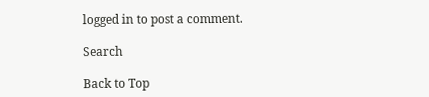logged in to post a comment.

Search

Back to Top